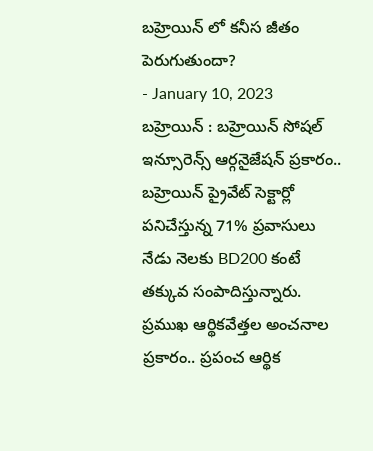బహ్రెయిన్ లో కనీస జీతం పెరుగుతుందా?
- January 10, 2023
బహ్రెయిన్ : బహ్రెయిన్ సోషల్ ఇన్సూరెన్స్ ఆర్గనైజేషన్ ప్రకారం.. బహ్రెయిన్ ప్రైవేట్ సెక్టార్లో పనిచేస్తున్న 71% ప్రవాసులు నేడు నెలకు BD200 కంటే తక్కువ సంపాదిస్తున్నారు. ప్రముఖ ఆర్థికవేత్తల అంచనాల ప్రకారం.. ప్రపంచ ఆర్థిక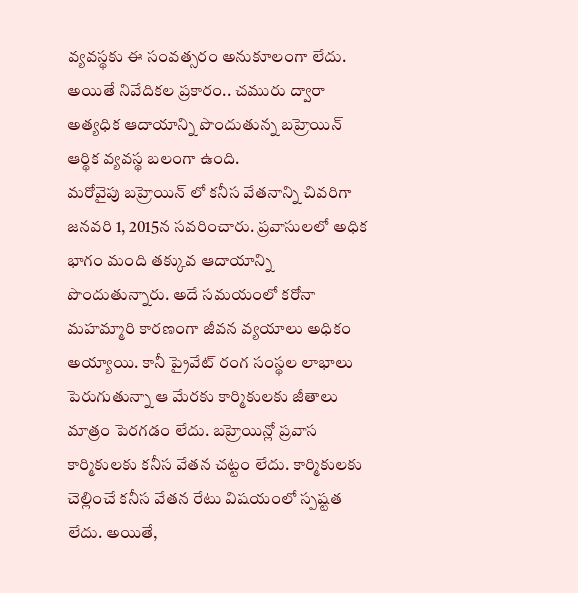వ్యవస్థకు ఈ సంవత్సరం అనుకూలంగా లేదు. అయితే నివేదికల ప్రకారం.. చమురు ద్వారా అత్యధిక ఆదాయాన్ని పొందుతున్న బహ్రెయిన్ ఆర్థిక వ్యవస్థ బలంగా ఉంది.
మరోవైపు బహ్రెయిన్ లో కనీస వేతనాన్ని చివరిగా జనవరి 1, 2015న సవరించారు. ప్రవాసులలో అధిక భాగం మంది తక్కువ ఆదాయాన్ని పొందుతున్నారు. అదే సమయంలో కరోనా మహమ్మారి కారణంగా జీవన వ్యయాలు అధికం అయ్యాయి. కానీ ప్రైవేట్ రంగ సంస్థల లాభాలు పెరుగుతున్నా ఆ మేరకు కార్మికులకు జీతాలు మాత్రం పెరగడం లేదు. బహ్రెయిన్లో ప్రవాస కార్మికులకు కనీస వేతన చట్టం లేదు. కార్మికులకు చెల్లించే కనీస వేతన రేటు విషయంలో స్పష్టత లేదు. అయితే,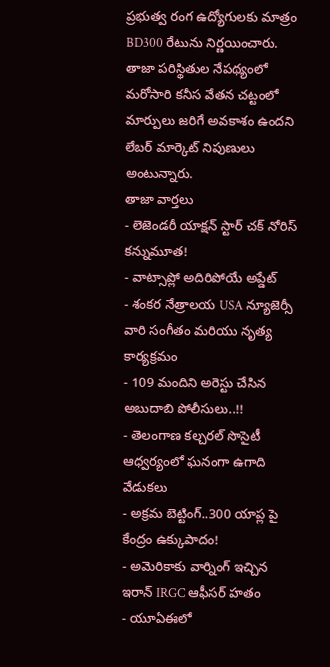ప్రభుత్వ రంగ ఉద్యోగులకు మాత్రం BD300 రేటును నిర్ణయించారు. తాజా పరిస్థితుల నేపథ్యంలో మరోసారి కనీస వేతన చట్టంలో మార్పులు జరిగే అవకాశం ఉందని లేబర్ మార్కెట్ నిపుణులు అంటున్నారు.
తాజా వార్తలు
- లెజెండరీ యాక్షన్ స్టార్ చక్ నోరిస్ కన్నుమూత!
- వాట్సాప్లో అదిరిపోయే అప్డేట్
- శంకర నేత్రాలయ USA న్యూజెర్సీ వారి సంగీతం మరియు నృత్య కార్యక్రమం
- 109 మందిని అరెస్టు చేసిన అబుదాబి పోలీసులు..!!
- తెలంగాణ కల్చరల్ సొసైటీ ఆధ్వర్యంలో ఘనంగా ఉగాది వేడుకలు
- అక్రమ బెట్టింగ్..300 యాప్ల పై కేంద్రం ఉక్కుపాదం!
- అమెరికాకు వార్నింగ్ ఇచ్చిన ఇరాన్ IRGC ఆఫీసర్ హతం
- యూఏఈలో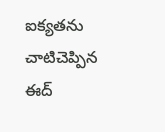ఐక్యతను చాటిచెప్పిన ఈద్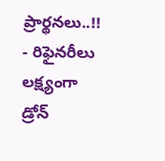ప్రార్థనలు..!!
- రిఫైనరీలు లక్ష్యంగా డ్రోన్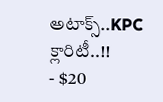అటాక్స్..KPC క్లారిటీ..!!
- $20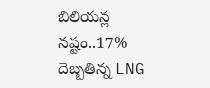బిలియన్ల నష్టం..17% దెబ్బతిన్న LNG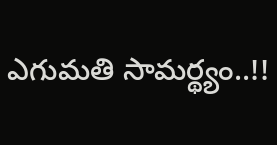ఎగుమతి సామర్థ్యం..!!